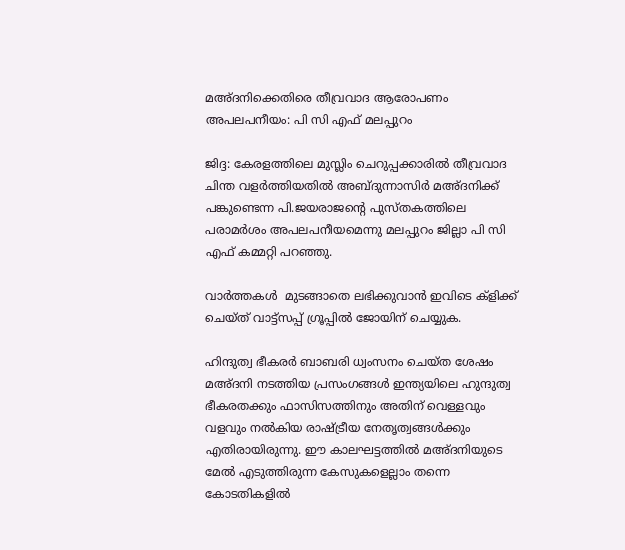മഅ്ദനിക്കെതിരെ തീവ്രവാദ ആരോപണം അപലപനീയം: പി സി എഫ് മലപ്പുറം

ജിദ്ദ: കേരളത്തിലെ മുസ്ലിം ചെറുപ്പക്കാരില്‍ തീവ്രവാദ ചിന്ത വളര്‍ത്തിയതില്‍ അബ്ദുന്നാസിര്‍ മഅ്ദനിക്ക് പങ്കുണ്ടെന്ന പി.ജയരാജന്റെ പുസ്തകത്തിലെ പരാമര്‍ശം അപലപനീയമെന്നു മലപ്പുറം ജില്ലാ പി സി എഫ് കമ്മറ്റി പറഞ്ഞു.

വാര്‍ത്തകൾ  മുടങ്ങാതെ ലഭിക്കുവാന്‍ ഇവിടെ ക്‌ളിക്ക് ചെയ്ത് വാട്ട്‌സപ്പ് ഗ്രൂപ്പില്‍ ജോയിന് ചെയ്യുക.

ഹിന്ദുത്വ ഭീകരർ ബാബരി ധ്വംസനം ചെയ്ത ശേഷം മഅ്ദനി നടത്തിയ പ്രസംഗങ്ങൾ ഇന്ത്യയിലെ ഹുന്ദുത്വ ഭീകരതക്കും ഫാസിസത്തിനും അതിന് വെള്ളവും വളവും നൽകിയ രാഷ്ട്രീയ നേതൃത്വങ്ങൾക്കും എതിരായിരുന്നു. ഈ കാലഘട്ടത്തിൽ മഅ്ദനിയുടെ മേൽ എടുത്തിരുന്ന കേസുകളെല്ലാം തന്നെ കോടതികളിൽ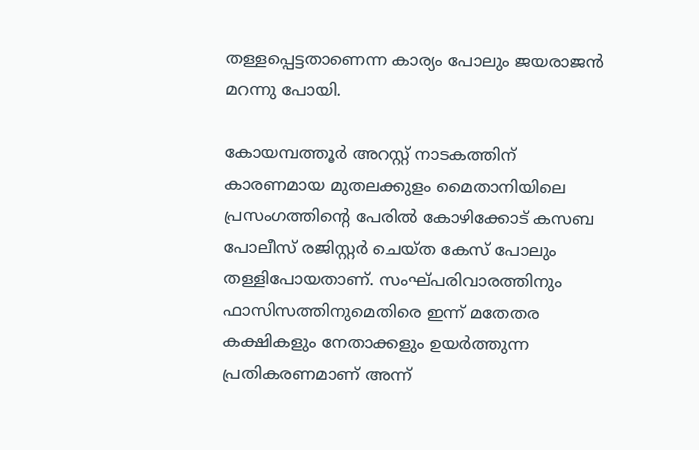തള്ളപ്പെട്ടതാണെന്ന കാര്യം പോലും ജയരാജൻ മറന്നു പോയി.

കോയമ്പത്തൂർ അറസ്റ്റ് നാടകത്തിന് കാരണമായ മുതലക്കുളം മൈതാനിയിലെ പ്രസംഗത്തിന്റെ പേരിൽ കോഴിക്കോട് കസബ പോലീസ് രജിസ്റ്റർ ചെയ്ത കേസ് പോലും തള്ളിപോയതാണ്. സംഘ്പരിവാരത്തിനും ഫാസിസത്തിനുമെതിരെ ഇന്ന് മതേതര കക്ഷികളും നേതാക്കളും ഉയര്‍ത്തുന്ന പ്രതികരണമാണ് അന്ന്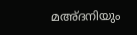മഅ്ദനിയും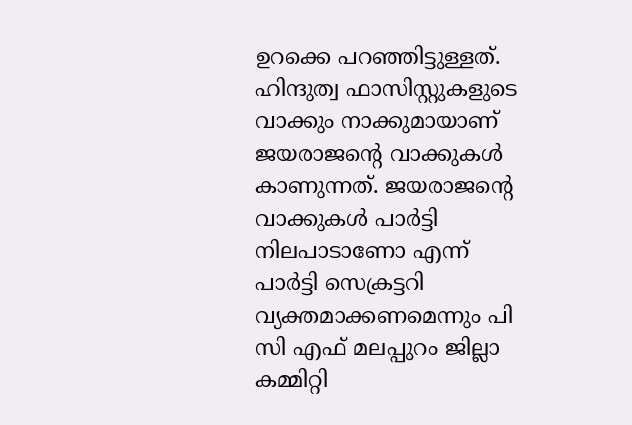ഉറക്കെ പറഞ്ഞിട്ടുള്ളത്. ഹിന്ദുത്വ ഫാസിസ്റ്റുകളുടെ വാക്കും നാക്കുമായാണ് ജയരാജന്റെ വാക്കുകൾ കാണുന്നത്. ജയരാജന്റെ വാക്കുകൾ പാർട്ടി നിലപാടാണോ എന്ന് പാർട്ടി സെക്രട്ടറി വ്യക്തമാക്കണമെന്നും പി സി എഫ് മലപ്പുറം ജില്ലാ കമ്മിറ്റി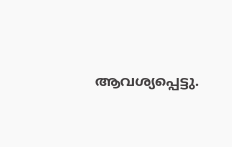ആവശ്യപ്പെട്ടു.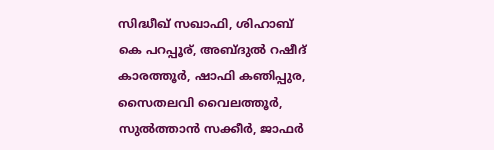സിദ്ധീഖ് സഖാഫി, ശിഹാബ് കെ പറപ്പൂര്, അബ്ദുൽ റഷീദ് കാരത്തൂർ, ഷാഫി കഞിപ്പുര, സൈതലവി വൈലത്തൂർ, സുൽത്താൻ സക്കീർ, ജാഫർ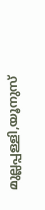മുല്ലപ്പള്ളി,യൂനുസ്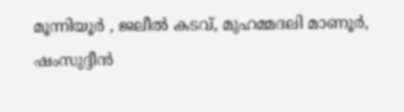മൂന്നിയൂർ , ജലീൽ കടവ്, മുഹമ്മദലി മാണൂർ, ഷംസുദ്ദീൻ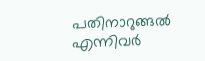പതിനാറുങ്ങൽ എന്നിവർ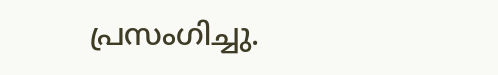പ്രസംഗിച്ചു.